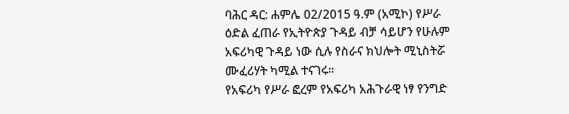ባሕር ዳር: ሐምሌ 02/2015 ዓ.ም (አሚኮ) የሥራ ዕድል ፈጠራ የኢትዮጵያ ጉዳይ ብቻ ሳይሆን የሁሉም አፍሪካዊ ጉዳይ ነው ሲሉ የስራና ክህሎት ሚኒስትሯ ሙፈሪሃት ካሚል ተናገሩ፡፡
የአፍሪካ የሥራ ፎረም የአፍሪካ አሕጉራዊ ነፃ የንግድ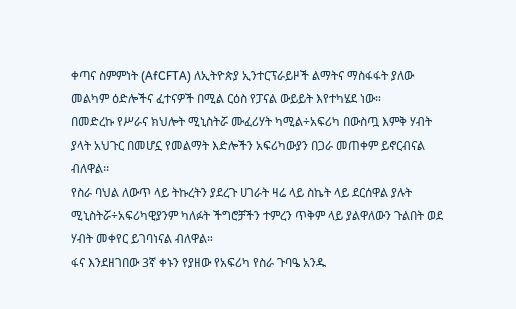ቀጣና ስምምነት (AfCFTA) ለኢትዮጵያ ኢንተርፕራይዞች ልማትና ማስፋፋት ያለው መልካም ዕድሎችና ፈተናዎች በሚል ርዕስ የፓናል ውይይት እየተካሄደ ነው።
በመድረኩ የሥራና ክህሎት ሚኒስትሯ ሙፈሪሃት ካሚል÷አፍሪካ በውስጧ እምቅ ሃብት ያላት አህጉር በመሆኗ የመልማት እድሎችን አፍሪካውያን በጋራ መጠቀም ይኖርብናል ብለዋል፡፡
የስራ ባህል ለውጥ ላይ ትኩረትን ያደረጉ ሀገራት ዛሬ ላይ ስኬት ላይ ደርሰዋል ያሉት ሚኒስትሯ÷አፍሪካዊያንም ካለፉት ችግሮቻችን ተምረን ጥቅም ላይ ያልዋለውን ጉልበት ወደ ሃብት መቀየር ይገባነናል ብለዋል።
ፋና እንደዘገበው 3ኛ ቀኑን የያዘው የአፍሪካ የስራ ጉባዔ አንዱ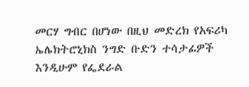መርሃ ግብር በሆነው በዚህ መድረክ የአፍሪካ ኤሌክትሮኒክስ ንግድ ቡድን ተሳታፊዎች እንዲሁም የፌደራል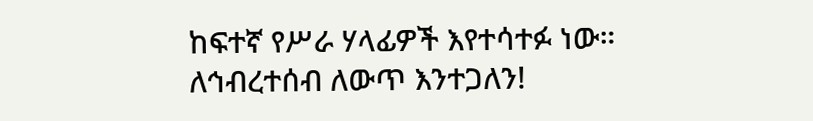ከፍተኛ የሥራ ሃላፊዎች እየተሳተፉ ነው።
ለኅብረተሰብ ለውጥ እንተጋለን!